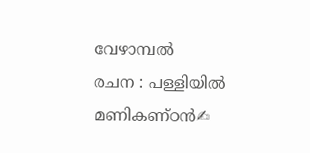വേഴാമ്പൽ
രചന : പള്ളിയിൽ മണികണ്ഠൻ✍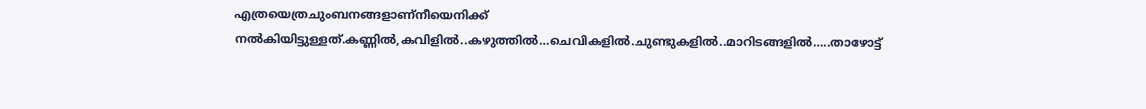എത്രയെത്രചുംബനങ്ങളാണ്നീയെനിക്ക് നൽകിയിട്ടുള്ളത്.കണ്ണിൽ,കവിളിൽ..കഴുത്തിൽ…ചെവികളിൽ.ചുണ്ടുകളിൽ..മാറിടങ്ങളിൽ…..താഴോട്ട്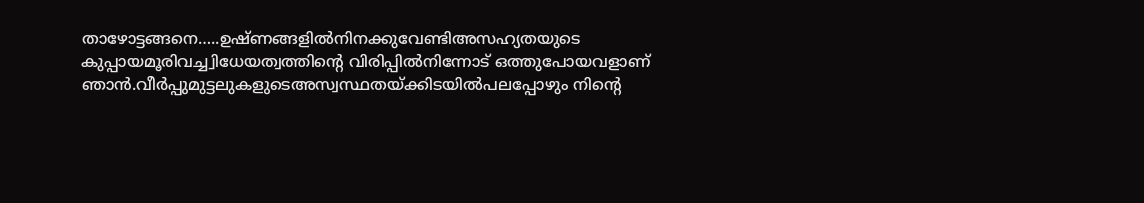താഴോട്ടങ്ങനെ…..ഉഷ്ണങ്ങളിൽനിനക്കുവേണ്ടിഅസഹ്യതയുടെ കുപ്പായമൂരിവച്ച്വിധേയത്വത്തിന്റെ വിരിപ്പിൽനിന്നോട് ഒത്തുപോയവളാണ് ഞാൻ.വീർപ്പുമുട്ടലുകളുടെഅസ്വസ്ഥതയ്ക്കിടയിൽപലപ്പോഴും നിന്റെ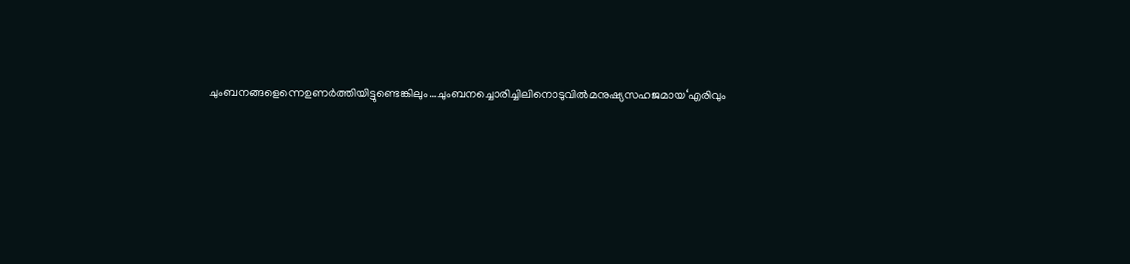ചുംബനങ്ങളെന്നെഉണർത്തിയിട്ടുണ്ടെങ്കിലും…ചുംബനച്ചൊരിച്ചിലിനൊടുവിൽമനുഷ്യസഹജമായ‘എരിവും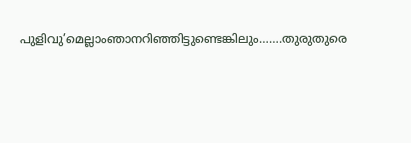പുളിവു’മെല്ലാംഞാനറിഞ്ഞിട്ടുണ്ടെങ്കിലും…….തുരുതുരെ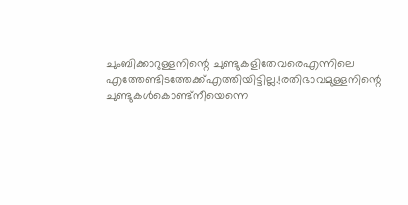ചുംബിക്കാറുള്ളനിന്റെ ചുണ്ടുകളിതേവരെഎന്നിലെ എത്തേണ്ടിടത്തേക്ക്എത്തിയിട്ടില്ല.!രതിഭാവമുള്ളനിന്റെ ചുണ്ടുകൾകൊണ്ട്നീയെന്നെ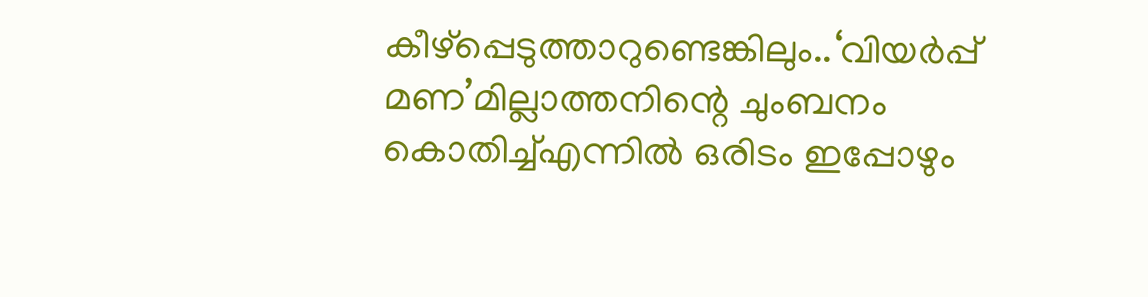കീഴ്പ്പെടുത്താറുണ്ടെങ്കിലും..‘വിയർപ്പ് മണ’മില്ലാത്തനിന്റെ ചുംബനം കൊതിച്ച്എന്നിൽ ഒരിടം ഇപ്പോഴും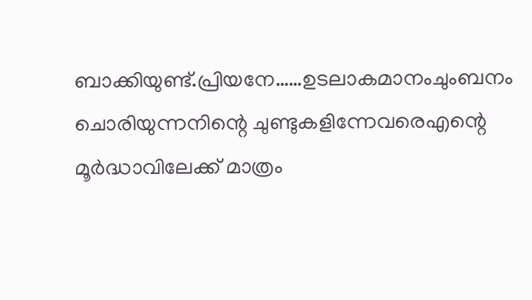ബാക്കിയുണ്ട്.പ്രിയനേ……ഉടലാകമാനംചുംബനം ചൊരിയുന്നനിന്റെ ചുണ്ടുകളിന്നേവരെഎന്റെ മൂർദ്ധാവിലേക്ക് മാത്രം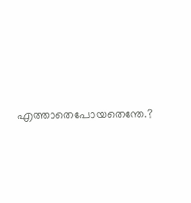എത്താതെപോയതെന്തേ.?